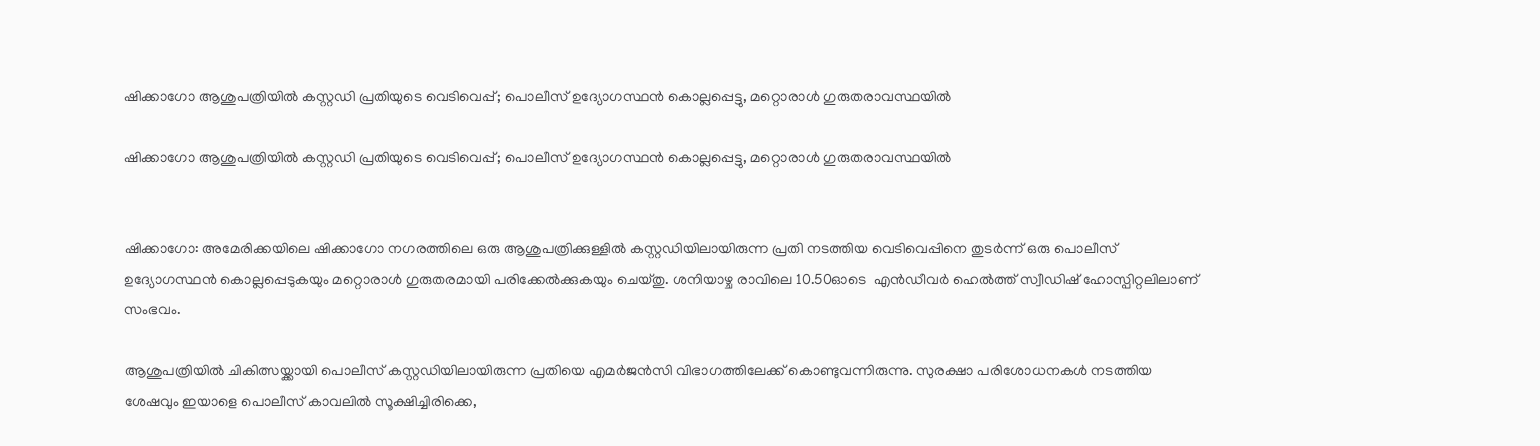ഷിക്കാഗോ ആശുപത്രിയിൽ കസ്റ്റഡി പ്രതിയുടെ വെടിവെപ്പ്; പൊലീസ് ഉദ്യോഗസ്ഥൻ കൊല്ലപ്പെട്ടു, മറ്റൊരാൾ ഗുരുതരാവസ്ഥയിൽ

ഷിക്കാഗോ ആശുപത്രിയിൽ കസ്റ്റഡി പ്രതിയുടെ വെടിവെപ്പ്; പൊലീസ് ഉദ്യോഗസ്ഥൻ കൊല്ലപ്പെട്ടു, മറ്റൊരാൾ ഗുരുതരാവസ്ഥയിൽ


ഷിക്കാഗോ: അമേരിക്കയിലെ ഷിക്കാഗോ നഗരത്തിലെ ഒരു ആശുപത്രിക്കുള്ളിൽ കസ്റ്റഡിയിലായിരുന്ന പ്രതി നടത്തിയ വെടിവെപ്പിനെ തുടർന്ന് ഒരു പൊലീസ് ഉദ്യോഗസ്ഥൻ കൊല്ലപ്പെടുകയും മറ്റൊരാൾ ഗുരുതരമായി പരിക്കേൽക്കുകയും ചെയ്തു. ശനിയാഴ്ച രാവിലെ 10.50ഓടെ  എൻഡീവർ ഹെൽത്ത് സ്വീഡിഷ് ഹോസ്പിറ്റലിലാണ് സംഭവം.

ആശുപത്രിയിൽ ചികിത്സയ്ക്കായി പൊലീസ് കസ്റ്റഡിയിലായിരുന്ന പ്രതിയെ എമർജൻസി വിഭാഗത്തിലേക്ക് കൊണ്ടുവന്നിരുന്നു. സുരക്ഷാ പരിശോധനകൾ നടത്തിയ ശേഷവും ഇയാളെ പൊലീസ് കാവലിൽ സൂക്ഷിച്ചിരിക്കെ,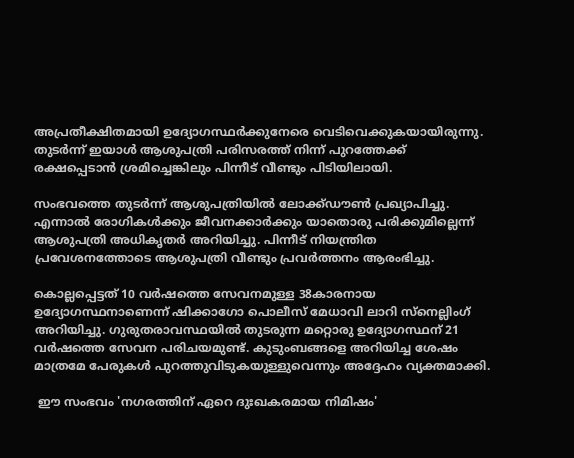അപ്രതീക്ഷിതമായി ഉദ്യോഗസ്ഥർക്കുനേരെ വെടിവെക്കുകയായിരുന്നു. തുടർന്ന് ഇയാൾ ആശുപത്രി പരിസരത്ത് നിന്ന് പുറത്തേക്ക് രക്ഷപ്പെടാൻ ശ്രമിച്ചെങ്കിലും പിന്നീട് വീണ്ടും പിടിയിലായി.

സംഭവത്തെ തുടർന്ന് ആശുപത്രിയിൽ ലോക്ക്ഡൗൺ പ്രഖ്യാപിച്ചു. എന്നാൽ രോഗികൾക്കും ജീവനക്കാർക്കും യാതൊരു പരിക്കുമില്ലെന്ന് ആശുപത്രി അധികൃതർ അറിയിച്ചു. പിന്നീട് നിയന്ത്രിത പ്രവേശനത്തോടെ ആശുപത്രി വീണ്ടും പ്രവർത്തനം ആരംഭിച്ചു.

കൊല്ലപ്പെട്ടത് 10 വർഷത്തെ സേവനമുള്ള 38കാരനായ ഉദ്യോഗസ്ഥനാണെന്ന് ഷിക്കാഗോ പൊലീസ് മേധാവി ലാറി സ്‌നെല്ലിംഗ്  അറിയിച്ചു. ഗുരുതരാവസ്ഥയിൽ തുടരുന്ന മറ്റൊരു ഉദ്യോഗസ്ഥന് 21 വർഷത്തെ സേവന പരിചയമുണ്ട്. കുടുംബങ്ങളെ അറിയിച്ച ശേഷം മാത്രമേ പേരുകൾ പുറത്തുവിടുകയുള്ളുവെന്നും അദ്ദേഹം വ്യക്തമാക്കി.

 ഈ സംഭവം 'നഗരത്തിന് ഏറെ ദുഃഖകരമായ നിമിഷം'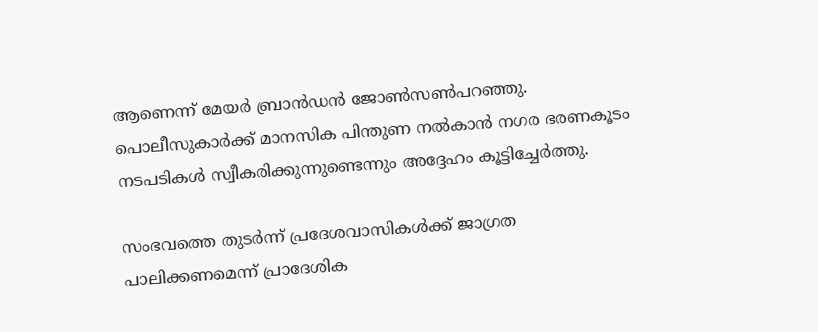ആണെന്ന് മേയർ ബ്രാൻഡൻ ജോൺസൺപറഞ്ഞു. പൊലീസുകാർക്ക് മാനസിക പിന്തുണ നൽകാൻ നഗര ഭരണകൂടം നടപടികൾ സ്വീകരിക്കുന്നുണ്ടെന്നും അദ്ദേഹം കൂട്ടിച്ചേർത്തു.

സംഭവത്തെ തുടർന്ന് പ്രദേശവാസികൾക്ക് ജാഗ്രത പാലിക്കണമെന്ന് പ്രാദേശിക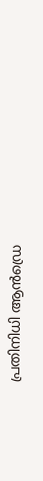പ്രതിനിധി ആൻഡ്രെ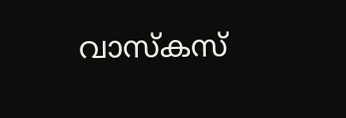വാസ്‌കസ്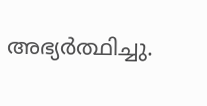അഭ്യർത്ഥിച്ചു.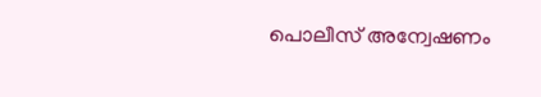പൊലീസ് അന്വേഷണം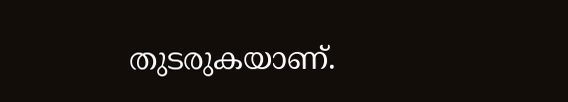തുടരുകയാണ്.